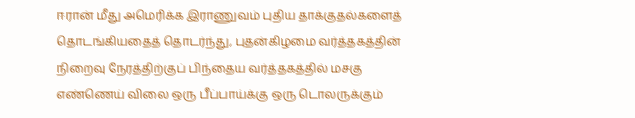ஈரான் மீது அமெரிக்க இராணுவம் புதிய தாக்குதல்களைத் தொடங்கியதைத் தொடர்ந்து, புதன்கிழமை வர்த்தகத்தின் நிறைவு நேரத்திற்குப் பிந்தைய வர்த்தகத்தில் மசகு எண்ணெய் விலை ஒரு பீப்பாய்க்கு ஒரு டொலருக்கும்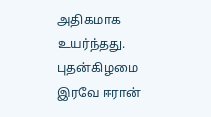அதிகமாக உயர்ந்தது.
புதன்கிழமை இரவே ஈரான்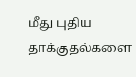மீது புதிய தாக்குதல்களை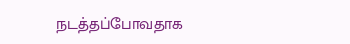நடத்தப்போவதாக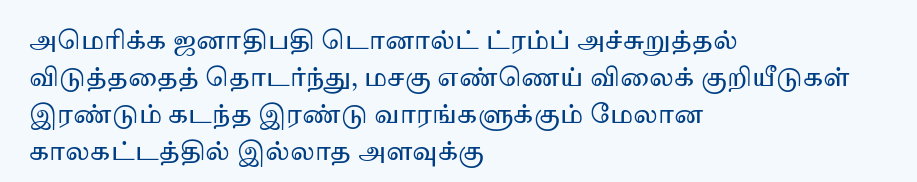அமெரிக்க ஜனாதிபதி டொனால்ட் ட்ரம்ப் அச்சுறுத்தல் விடுத்ததைத் தொடர்ந்து, மசகு எண்ணெய் விலைக் குறியீடுகள் இரண்டும் கடந்த இரண்டு வாரங்களுக்கும் மேலான காலகட்டத்தில் இல்லாத அளவுக்கு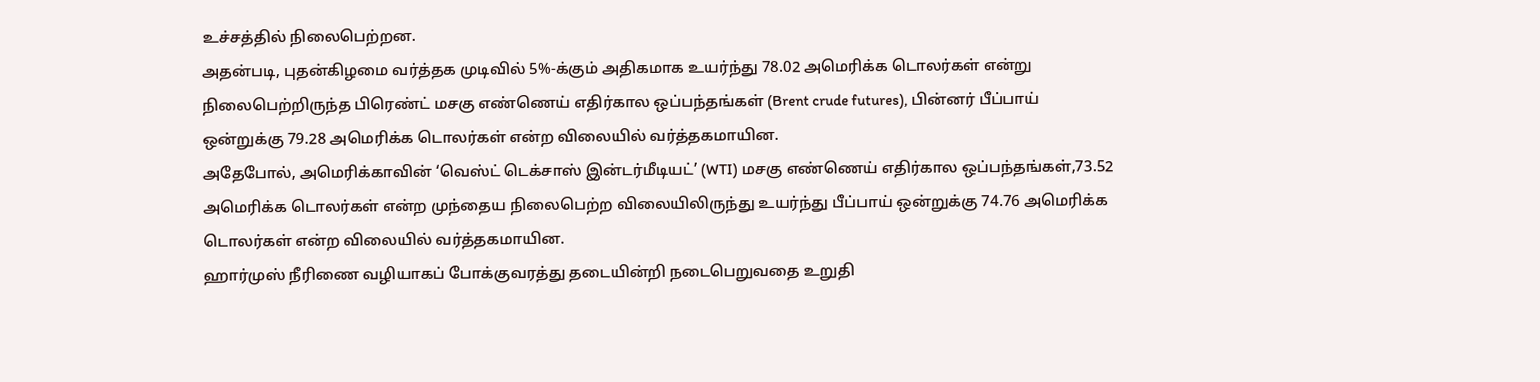உச்சத்தில் நிலைபெற்றன.
அதன்படி, புதன்கிழமை வர்த்தக முடிவில் 5%-க்கும் அதிகமாக உயர்ந்து 78.02 அமெரிக்க டொலர்கள் என்று நிலைபெற்றிருந்த பிரெண்ட் மசகு எண்ணெய் எதிர்கால ஒப்பந்தங்கள் (Brent crude futures), பின்னர் பீப்பாய் ஒன்றுக்கு 79.28 அமெரிக்க டொலர்கள் என்ற விலையில் வர்த்தகமாயின.
அதேபோல், அமெரிக்காவின் ‘வெஸ்ட் டெக்சாஸ் இன்டர்மீடியட்’ (WTI) மசகு எண்ணெய் எதிர்கால ஒப்பந்தங்கள்,73.52 அமெரிக்க டொலர்கள் என்ற முந்தைய நிலைபெற்ற விலையிலிருந்து உயர்ந்து பீப்பாய் ஒன்றுக்கு 74.76 அமெரிக்க டொலர்கள் என்ற விலையில் வர்த்தகமாயின.
ஹார்முஸ் நீரிணை வழியாகப் போக்குவரத்து தடையின்றி நடைபெறுவதை உறுதி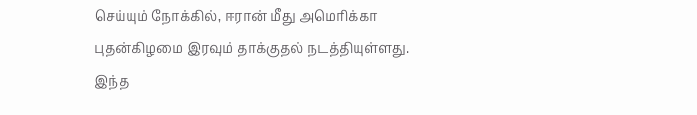செய்யும் நோக்கில், ஈரான் மீது அமெரிக்கா புதன்கிழமை இரவும் தாக்குதல் நடத்தியுள்ளது.
இந்த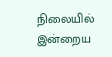நிலையில் இன்றைய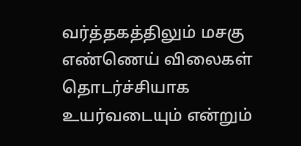வர்த்தகத்திலும் மசகு எண்ணெய் விலைகள் தொடர்ச்சியாக உயர்வடையும் என்றும்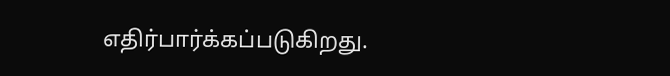எதிர்பார்க்கப்படுகிறது.